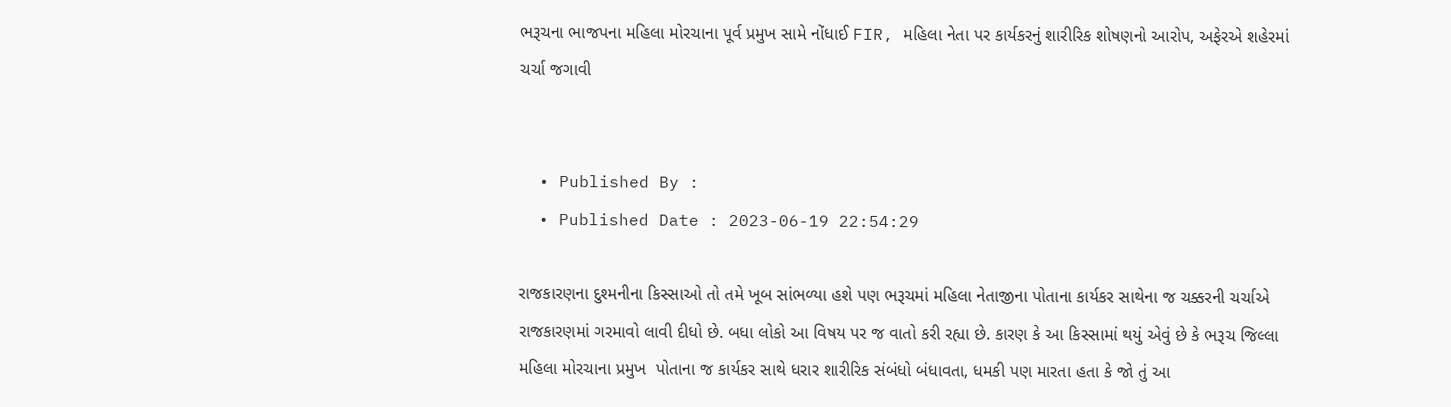ભરૂચના ભાજપના મહિલા મોરચાના પૂર્વ પ્રમુખ સામે નોંધાઈ FIR, મહિલા નેતા પર કાર્યકરનું શારીરિક શોષણનો આરોપ, અફેરએ શહેરમાં ચર્ચા જગાવી


  • Published By :
  • Published Date : 2023-06-19 22:54:29

રાજકારણના દુશ્મનીના કિસ્સાઓ તો તમે ખૂબ સાંભળ્યા હશે પણ ભરૂચમાં મહિલા નેતાજીના પોતાના કાર્યકર સાથેના જ ચક્કરની ચર્ચાએ રાજકારણમાં ગરમાવો લાવી દીધો છે. બધા લોકો આ વિષય પર જ વાતો કરી રહ્યા છે. કારણ કે આ કિસ્સામાં થયું એવું છે કે ભરૂચ જિલ્લા મહિલા મોરચાના પ્રમુખ  પોતાના જ કાર્યકર સાથે ધરાર શારીરિક સંબંધો બંધાવતા, ધમકી પણ મારતા હતા કે જો તું આ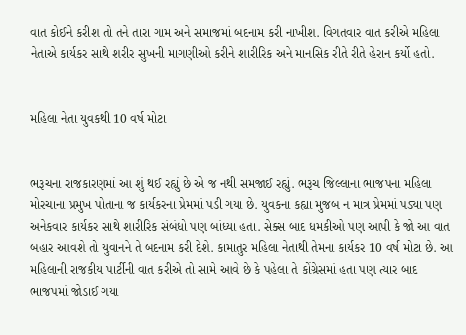વાત કોઈને કરીશ તો તને તારા ગામ અને સમાજમાં બદનામ કરી નાખીશ. વિગતવાર વાત કરીએ મહિલા નેતાએ કાર્યકર સાથે શરીર સુખની માગણીઓ કરીને શારીરિક અને માનસિક રીતે રીતે હેરાન કર્યો હતો.


મહિલા નેતા યુવકથી 10 વર્ષ મોટા


ભરૂચના રાજકારણમાં આ શું થઈ રહ્યું છે એ જ નથી સમજાઈ રહ્યું. ભરૂચ જિલ્લાના ભાજપના મહિલા મોરચાના પ્રમુખ પોતાના જ કાર્યકરના પ્રેમમાં પડી ગયા છે. યુવકના કહ્યા મુજબ ન માત્ર પ્રેમમાં પડ્યા પણ અનેકવાર કાર્યકર સાથે શારીરિક સંબંધો પણ બાંધ્યા હતા. સેક્સ બાદ ધમકીઓ પણ આપી કે જો આ વાત બહાર આવશે તો યુવાનને તે બદનામ કરી દેશે. કામાતુર મહિલા નેતાથી તેમના કાર્યકર 10 વર્ષ મોટા છે. આ મહિલાની રાજકીય પાર્ટીની વાત કરીએ તો સામે આવે છે કે પહેલા તે કોંગ્રેસમાં હતા પણ ત્યાર બાદ ભાજપમાં જોડાઈ ગયા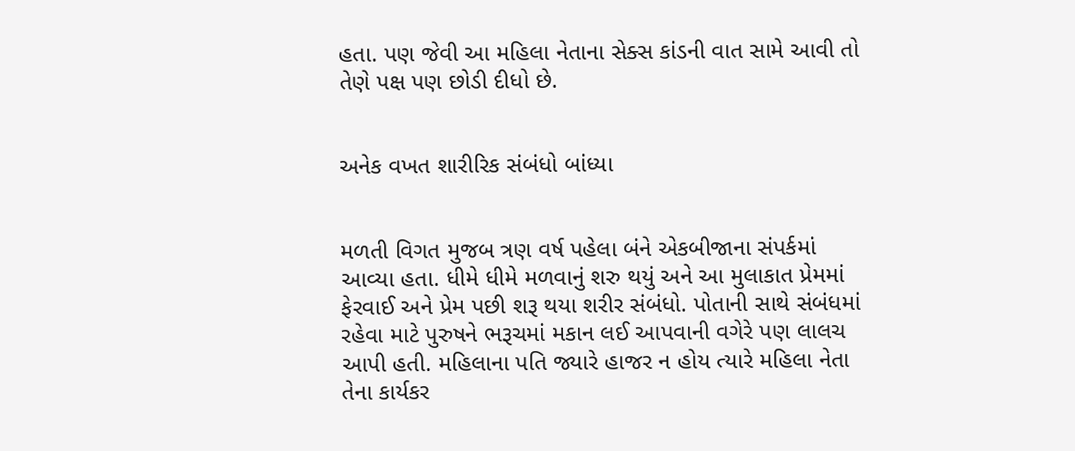હતા. પણ જેવી આ મહિલા નેતાના સેક્સ કાંડની વાત સામે આવી તો તેણે પક્ષ પણ છોડી દીધો છે.


અનેક વખત શારીરિક સંબંધો બાંધ્યા


મળતી વિગત મુજબ ત્રણ વર્ષ પહેલા બંને એકબીજાના સંપર્કમાં આવ્યા હતા. ધીમે ધીમે મળવાનું શરુ થયું અને આ મુલાકાત પ્રેમમાં ફેરવાઈ અને પ્રેમ પછી શરૂ થયા શરીર સંબંધો. પોતાની સાથે સંબંધમાં રહેવા માટે પુરુષને ભરૂચમાં મકાન લઈ આપવાની વગેરે પણ લાલચ આપી હતી. મહિલાના પતિ જ્યારે હાજર ન હોય ત્યારે મહિલા નેતા તેના કાર્યકર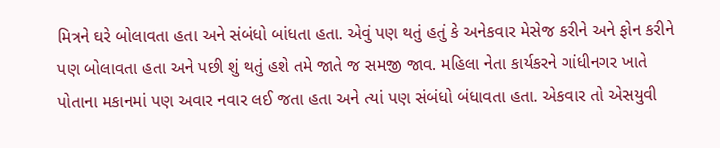મિત્રને ઘરે બોલાવતા હતા અને સંબંધો બાંધતા હતા. એવું પણ થતું હતું કે અનેકવાર મેસેજ કરીને અને ફોન કરીને પણ બોલાવતા હતા અને પછી શું થતું હશે તમે જાતે જ સમજી જાવ. મહિલા નેતા કાર્યકરને ગાંધીનગર ખાતે પોતાના મકાનમાં પણ અવાર નવાર લઈ જતા હતા અને ત્યાં પણ સંબંધો બંધાવતા હતા. એકવાર તો એસયુવી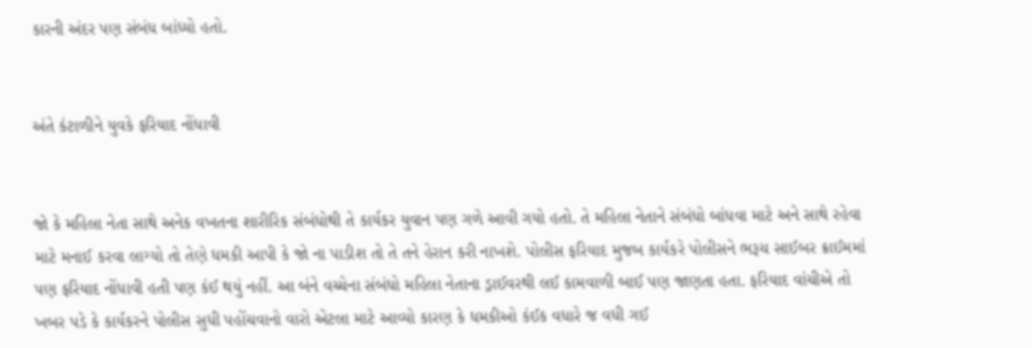કારની અંદર પણ સંબંધ બાંધ્યો હતો.


અંતે કંટાળીને યુવકે ફરિયાદ નોંધાવી


જો કે મહિલા નેતા સાથે અનેક વખતના શારીરિક સંબંધોથી તે કાર્યકર યુવાન પણ ગળે આવી ગયો હતો. તે મહિલા નેતાને સંબંધો બાંધવા માટે અને સાથે રહેવા માટે મનાઈ કરવા લાગ્યો તો તેણે ધમકી આપી કે જો ના પાડીશ તો તે તને હેરાન કરી નાખશે. પોલીસ ફરિયાદ મુજબ કાર્યકરે પોલીસને ભરૂચ સાઈબર ક્રાઈમમાં પણ ફરિયાદ નોંધાવી હતી પણ કંઈ થયું નહીં. આ બંને વચ્ચેના સંબંધો મહિલા નેતાના ડ્રાઈવરથી લઈ કામવાળી બાઈ પણ જાણતા હતા. ફરિયાદ વાંચીએ તો ખબર પડે કે કાર્યકરને પોલીસ સુધી પહોંચવાનો વારો એટલા માટે આવ્યો કારણ કે ધમકીઓ કંઈક વધારે જ વધી ગઈ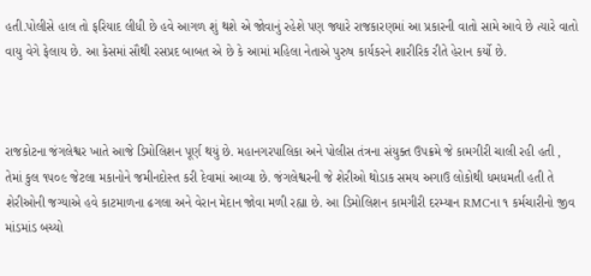હતી.પોલીસે હાલ તો ફરિયાદ લીધી છે હવે આગળ શું થશે એ જોવાનું રહેશે પણ જ્યારે રાજકારણમાં આ પ્રકારની વાતો સામે આવે છે ત્યારે વાતો વાયુ વેગે ફેલાય છે. આ કેસમાં સૌથી રસપ્રદ બાબત એ છે કે આમાં મહિલા નેતાએ પુરુષ કાર્યકરને શારીરિક રીતે હેરાન કર્યો છે.



રાજકોટના જંગલેશ્વર ખાતે આજે ડિમોલિશન પૂર્ણ થયું છે. મહાનગરપાલિકા અને પોલીસ તંત્રના સંયુક્ત ઉપક્રમે જે કામગીરી ચાલી રહી હતી , તેમાં કુલ ૧૫૦૯ જેટલા મકાનોને જમીનદોસ્ત કરી દેવામાં આવ્યા છે. જંગલેશ્વરની જે શેરીઓ થોડાક સમય અગાઉ લોકોથી ધમધમતી હતી તે શેરીઓની જગ્યાએ હવે કાટમાળના ઢગલા અને વેરાન મેદાન જોવા મળી રહ્યા છે. આ ડિમોલિશન કામગીરી દરમ્યાન RMCના ૧ કર્મચારીનો જીવ માંડમાંડ બચ્યો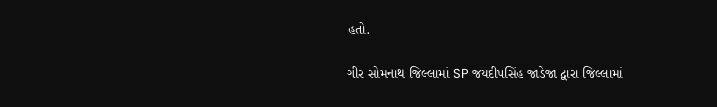હતો.

ગીર સોમનાથ જિલ્લામાં SP જયદીપસિંહ જાડેજા દ્વારા જિલ્લામાં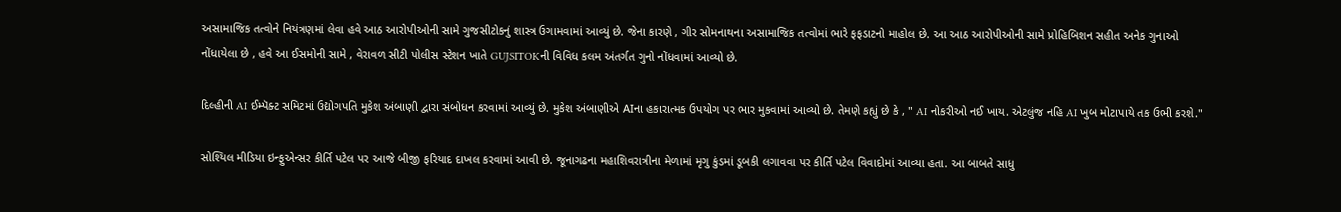અસામાજિક તત્વોને નિયંત્રણમાં લેવા હવે આઠ આરોપીઓની સામે ગુજસીટોકનું શાસ્ત્ર ઉગામવામાં આવ્યું છે. જેના કારણે , ગીર સોમનાથના અસામાજિક તત્વોમાં ભારે ફફડાટનો માહોલ છે. આ આઠ આરોપીઓની સામે પ્રોહિબિશન સહીત અનેક ગુનાઓ નોંધાયેલા છે , હવે આ ઈસમોની સામે , વેરાવળ સીટી પોલીસ સ્ટેશન ખાતે GUJSITOKની વિવિધ કલમ અંતર્ગત ગુનો નોંધવામાં આવ્યો છે.

દિલ્હીની AI ઈમ્પૅક્ટ સમિટમાં ઉદ્યોગપતિ મુકેશ અંબાણી દ્વારા સંબોધન કરવામાં આવ્યું છે. મુકેશ અંબાણીએ AIના હકારાત્મક ઉપયોગ પર ભાર મુકવામાં આવ્યો છે. તેમણે કહ્યું છે કે , " AI નોકરીઓ નઈ ખાય. એટલુંજ નહિ AI ખુબ મોટાપાયે તક ઉભી કરશે."

સોશ્યિલ મીડિયા ઇન્ફુએન્સર કીર્તિ પટેલ પર આજે બીજી ફરિયાદ દાખલ કરવામાં આવી છે. જૂનાગઢના મહાશિવરાત્રીના મેળામાં મૃગુ કુંડમાં ડૂબકી લગાવવા પર કીર્તિ પટેલ વિવાદોમાં આવ્યા હતા. આ બાબતે સાધુ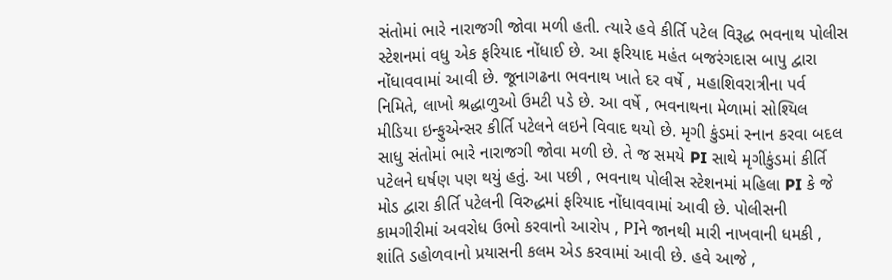સંતોમાં ભારે નારાજગી જોવા મળી હતી. ત્યારે હવે કીર્તિ પટેલ વિરૂદ્ધ ભવનાથ પોલીસ સ્ટેશનમાં વધુ એક ફરિયાદ નોંધાઈ છે. આ ફરિયાદ મહંત બજરંગદાસ બાપુ દ્વારા નોંધાવવામાં આવી છે. જૂનાગઢના ભવનાથ ખાતે દર વર્ષે , મહાશિવરાત્રીના પર્વ નિમિતે, લાખો શ્રદ્ધાળુઓ ઉમટી પડે છે. આ વર્ષે , ભવનાથના મેળામાં સોશ્યિલ મીડિયા ઇન્ફુએન્સર કીર્તિ પટેલને લઇને વિવાદ થયો છે. મૃગી કુંડમાં સ્નાન કરવા બદલ સાધુ સંતોમાં ભારે નારાજગી જોવા મળી છે. તે જ સમયે PI સાથે મૃગીકુંડમાં કીર્તિ પટેલને ઘર્ષણ પણ થયું હતું. આ પછી , ભવનાથ પોલીસ સ્ટેશનમાં મહિલા PI કે જે મોડ દ્વારા કીર્તિ પટેલની વિરુદ્ધમાં ફરિયાદ નોંધાવવામાં આવી છે. પોલીસની કામગીરીમાં અવરોધ ઉભો કરવાનો આરોપ , PIને જાનથી મારી નાખવાની ધમકી , શાંતિ ડહોળવાનો પ્રયાસની કલમ એડ કરવામાં આવી છે. હવે આજે ,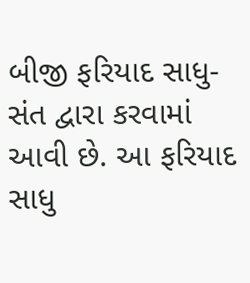બીજી ફરિયાદ સાધુ-સંત દ્વારા કરવામાં આવી છે. આ ફરિયાદ સાધુ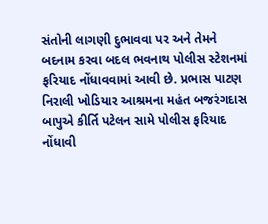સંતોની લાગણી દુભાવવા પર અને તેમને બદનામ કરવા બદલ ભવનાથ પોલીસ સ્ટેશનમાં ફરિયાદ નોંધાવવામાં આવી છે. પ્રભાસ પાટણ નિરાલી ખોડિયાર આશ્રમના મહંત બજરંગદાસ બાપુએ કીર્તિ પટેલન સામે પોલીસ ફરિયાદ નોંધાવી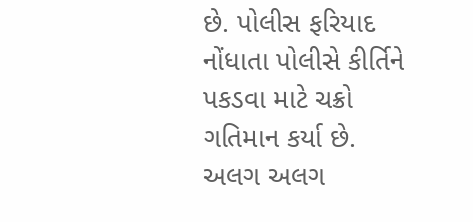છે. પોલીસ ફરિયાદ નોંધાતા પોલીસે કીર્તિને પકડવા માટે ચક્રો ગતિમાન કર્યા છે. અલગ અલગ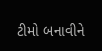ટીમો બનાવીને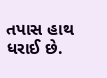તપાસ હાથ ધરાઈ છે.